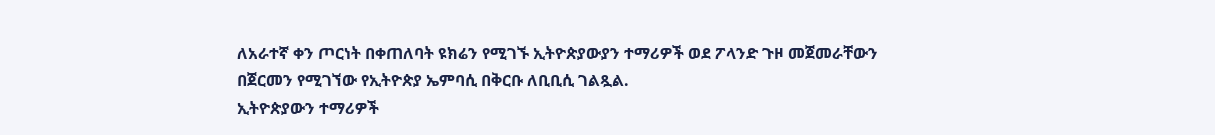ለአራተኛ ቀን ጦርነት በቀጠለባት ዩክሬን የሚገኙ ኢትዮጵያውያን ተማሪዎች ወደ ፖላንድ ጉዞ መጀመራቸውን በጀርመን የሚገኘው የኢትዮጵያ ኤምባሲ በቅርቡ ለቢቢሲ ገልጿል.
ኢትዮጵያውን ተማሪዎች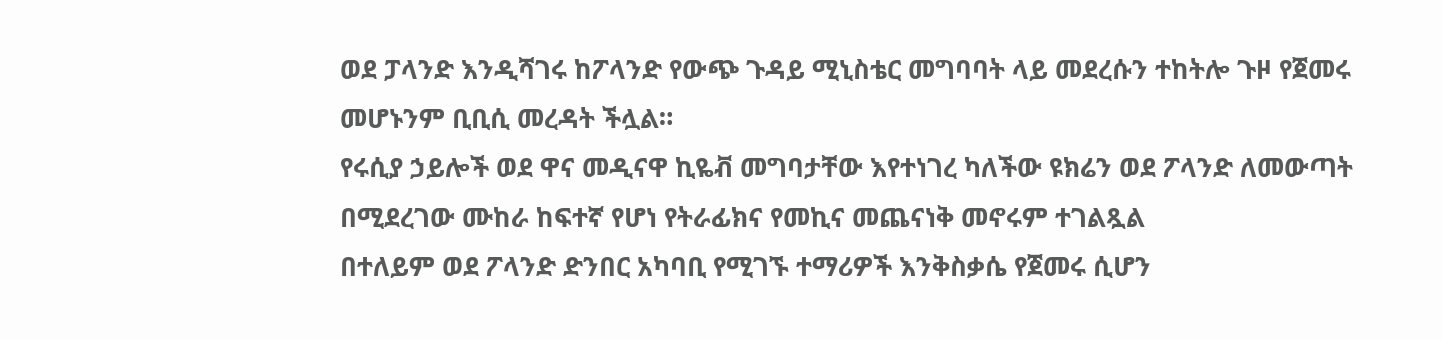ወደ ፓላንድ እንዲሻገሩ ከፖላንድ የውጭ ጉዳይ ሚኒስቴር መግባባት ላይ መደረሱን ተከትሎ ጉዞ የጀመሩ መሆኑንም ቢቢሲ መረዳት ችሏል።
የሩሲያ ኃይሎች ወደ ዋና መዲናዋ ኪዬቭ መግባታቸው እየተነገረ ካለችው ዩክሬን ወደ ፖላንድ ለመውጣት በሚደረገው ሙከራ ከፍተኛ የሆነ የትራፊክና የመኪና መጨናነቅ መኖሩም ተገልጿል
በተለይም ወደ ፖላንድ ድንበር አካባቢ የሚገኙ ተማሪዎች እንቅስቃሴ የጀመሩ ሲሆን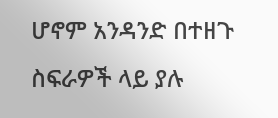ሆኖም አንዳንድ በተዘጉ ስፍራዎች ላይ ያሉ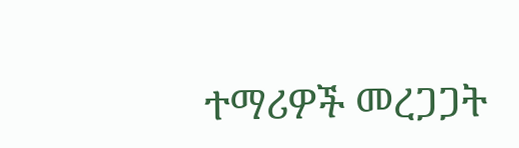ተማሪዎች መረጋጋት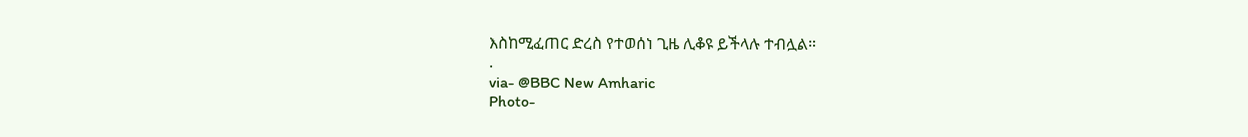እስከሚፈጠር ድረስ የተወሰነ ጊዜ ሊቆዩ ይችላሉ ተብሏል።
.
via- @BBC New Amharic
Photo-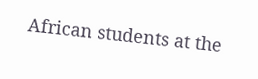African students at the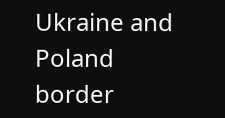Ukraine and Poland border